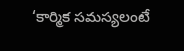‘కార్మిక సమస్యలంటే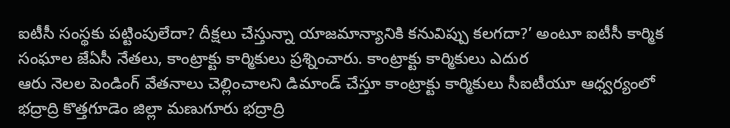ఐటీసీ సంస్థకు పట్టింపులేదా? దీక్షలు చేస్తున్నా యాజమాన్యానికి కనువిప్పు కలగదా?’ అంటూ ఐటీసీ కార్మిక సంఘాల జేఏసీ నేతలు, కాంట్రాక్టు కార్మికులు ప్రశ్నించారు. కాంట్రాక్టు కార్మికులు ఎదుర
ఆరు నెలల పెండింగ్ వేతనాలు చెల్లించాలని డిమాండ్ చేస్తూ కాంట్రాక్టు కార్మికులు సీఐటీయూ ఆధ్వర్యంలో భద్రాద్రి కొత్తగూడెం జిల్లా మణుగూరు భద్రాద్రి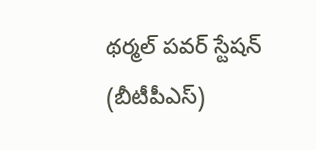థర్మల్ పవర్ స్టేషన్ (బీటీపీఎస్)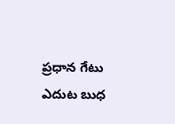ప్రధాన గేటు ఎదుట బుధ